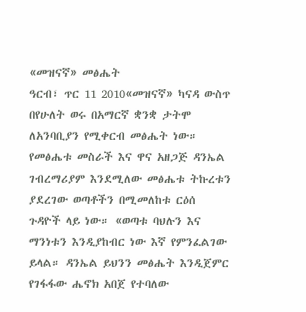«መዝናኛ» መፅሔት
ዓርብ፣ ጥር 11 2010«መዝናኛ» ካናዳ ውስጥ በየሁለት ወሩ በአማርኛ ቋንቋ ታትሞ ለአንባቢያን የሚቀርብ መፅሔት ነው። የመፅሔቱ መስራች እና ዋና አዘጋጅ ዳንኤል ገብረማሪያም እንደሚለው መፅሔቱ ትኩረቱን ያደረገው ወጣቶችን በሚመለከቱ ርዕሰ ጉዳዮች ላይ ነው። «ወጣቱ ባህሉን እና ማንነቱን እንዲያከብር ነው እኛ የምንፈልገው ይላል። ዳንኤል ይህንን መፅሔት እንዲጀምር የገፋፋው ሔኖክ አበጀ የተባለው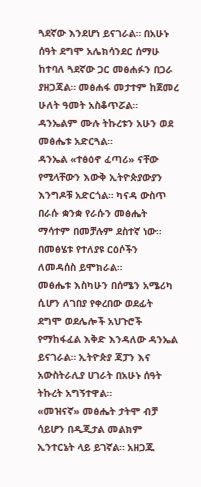ጓደኛው እንደሆነ ይናገራል። በአሁኑ ሰዓት ደግሞ አሌክሳንደር ሰማሁ ከተባለ ጓደኛው ጋር መፅሐፉን በጋራ ያዘጋጃል። መፅሐፋ መታተም ከጀመረ ሁለት ዓመት አስቆጥሯል። ዳንኤልም ሙሉ ትኩረቱን አሁን ወደ መፅሔቱ አድርጓል።
ዳንኤል «ተፅዕኖ ፈጣሪ» ናቸው የሚላቸውን እውቅ ኢትዮጵያውያን እንግዶቹ አድርጎል። ካናዳ ውስጥ በራሱ ቋንቋ የራሱን መፅሔት ማሳተም በመቻሉም ደስተኛ ነው። በመፅሄቱ የተለያዩ ርዕሶችን ለመዳሰስ ይሞክራል።
መፅሔቱ እስካሁን በሰሜን አሜሪካ ሲሆን ለገበያ የቀረበው ወደፊት ደግሞ ወደሌሎች አህጉሮች የማከፋፈል እቅድ እንዳለው ዳንኤል ይናገራል። ኢትዮጵያ ጃፓን እና አውስትራሊያ ሀገራት በአሁኑ ሰዓት ትኩረት አግኝተዋል።
«መዝናኛ» መፅሔት ታትሞ ብቻ ሳይሆን በዲጂታል መልክም ኢንተርኔት ላይ ይገኛል። አዘጋጁ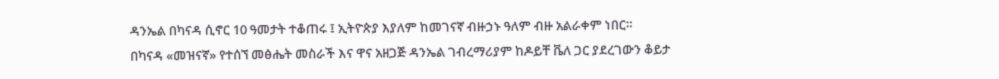ዳንኤል በካናዳ ሲኖር 10 ዓመታት ተቆጠሩ ፤ ኢትዮጵያ እያለም ከመገናኛ ብዙኃኑ ዓለም ብዙ አልራቀም ነበር።
በካናዳ «መዝናኛ» የተሰኘ መፅሔት መስራች እና ዋና አዘጋጅ ዳንኤል ገብረማሪያም ከዶይቸ ቬለ ጋር ያደረገውን ቆይታ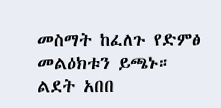መስማት ከፈለጉ የድምፅ መልዕክቱን ይጫኑ።
ልደት አበበ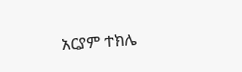አርያም ተክሌ